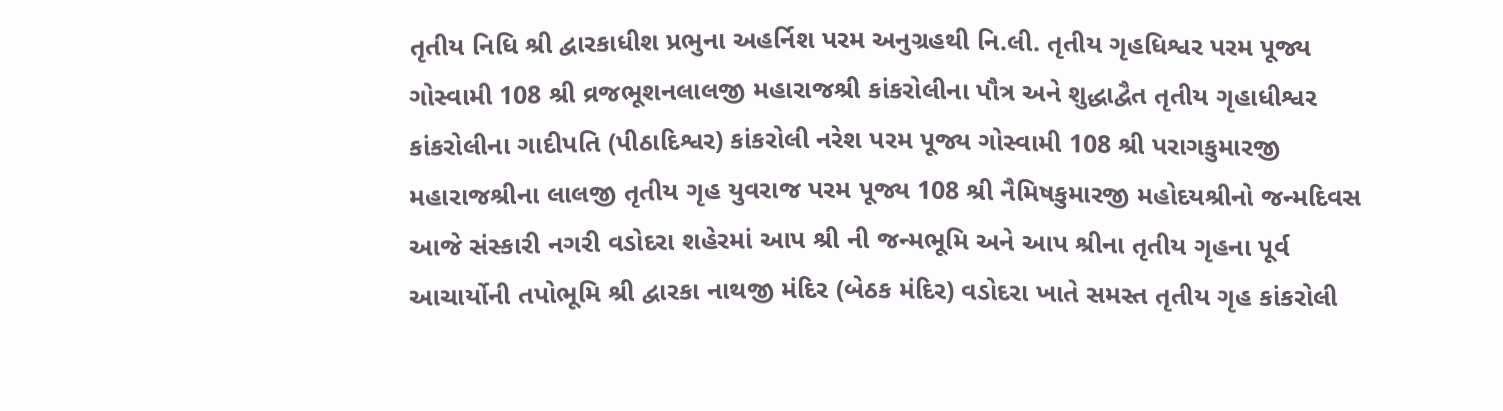તૃતીય નિધિ શ્રી દ્વારકાધીશ પ્રભુના અહર્નિશ પરમ અનુગ્રહથી નિ.લી. તૃતીય ગૃહધિશ્વર પરમ પૂજ્ય ગોસ્વામી 108 શ્રી વ્રજભૂશનલાલજી મહારાજશ્રી કાંકરોલીના પૌત્ર અને શુદ્ધાદ્વૈત તૃતીય ગૃહાધીશ્વર કાંકરોલીના ગાદીપતિ (પીઠાદિશ્વર) કાંકરોલી નરેશ પરમ પૂજ્ય ગોસ્વામી 108 શ્રી પરાગકુમારજી મહારાજશ્રીના લાલજી તૃતીય ગૃહ યુવરાજ પરમ પૂજ્ય 108 શ્રી નૈમિષકુમારજી મહોદયશ્રીનો જન્મદિવસ આજે સંસ્કારી નગરી વડોદરા શહેરમાં આપ શ્રી ની જન્મભૂમિ અને આપ શ્રીના તૃતીય ગૃહના પૂર્વ આચાર્યોની તપોભૂમિ શ્રી દ્વારકા નાથજી મંદિર (બેઠક મંદિર) વડોદરા ખાતે સમસ્ત તૃતીય ગૃહ કાંકરોલી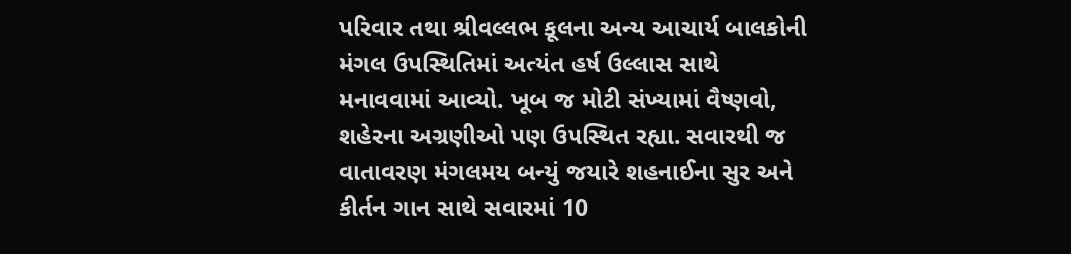પરિવાર તથા શ્રીવલ્લભ કૂલના અન્ય આચાર્ય બાલકોની મંગલ ઉપસ્થિતિમાં અત્યંત હર્ષ ઉલ્લાસ સાથે મનાવવામાં આવ્યો. ખૂબ જ મોટી સંખ્યામાં વૈષ્ણવો, શહેરના અગ્રણીઓ પણ ઉપસ્થિત રહ્યા. સવારથી જ વાતાવરણ મંગલમય બન્યું જયારે શહનાઈના સુર અને કીર્તન ગાન સાથે સવારમાં 10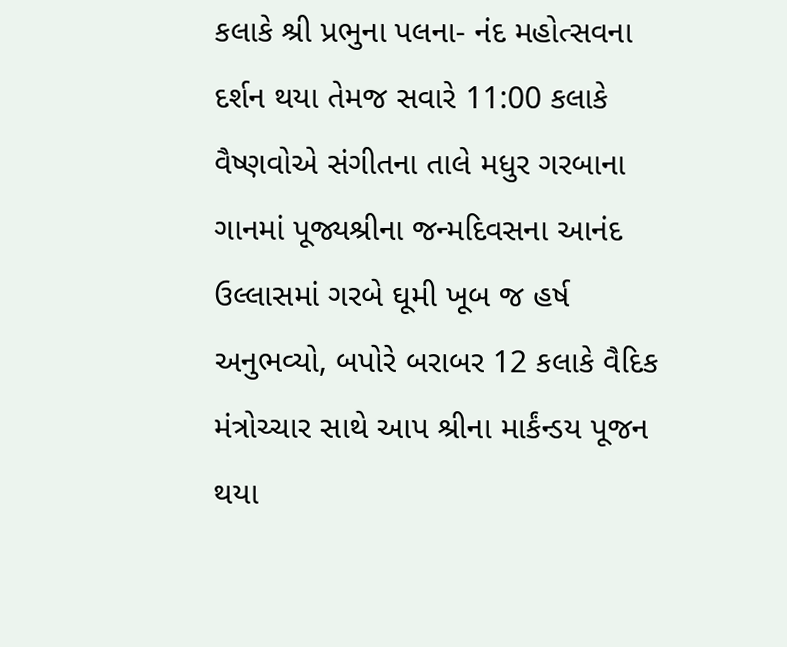કલાકે શ્રી પ્રભુના પલના- નંદ મહોત્સવના દર્શન થયા તેમજ સવારે 11:00 કલાકે વૈષ્ણવોએ સંગીતના તાલે મધુર ગરબાના ગાનમાં પૂજ્યશ્રીના જન્મદિવસના આનંદ ઉલ્લાસમાં ગરબે ઘૂમી ખૂબ જ હર્ષ અનુભવ્યો, બપોરે બરાબર 12 કલાકે વૈદિક મંત્રોચ્ચાર સાથે આપ શ્રીના માર્કંન્ડય પૂજન થયા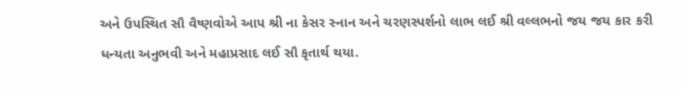અને ઉપસ્થિત સૌ વૈષ્ણવોએ આપ શ્રી ના કેસર સ્નાન અને ચરણસ્પર્શનો લાભ લઈ શ્રી વલ્લભનો જય જય કાર કરી ધન્યતા અનુભવી અને મહાપ્રસાદ લઈ સૌ કૃતાર્થ થયા.